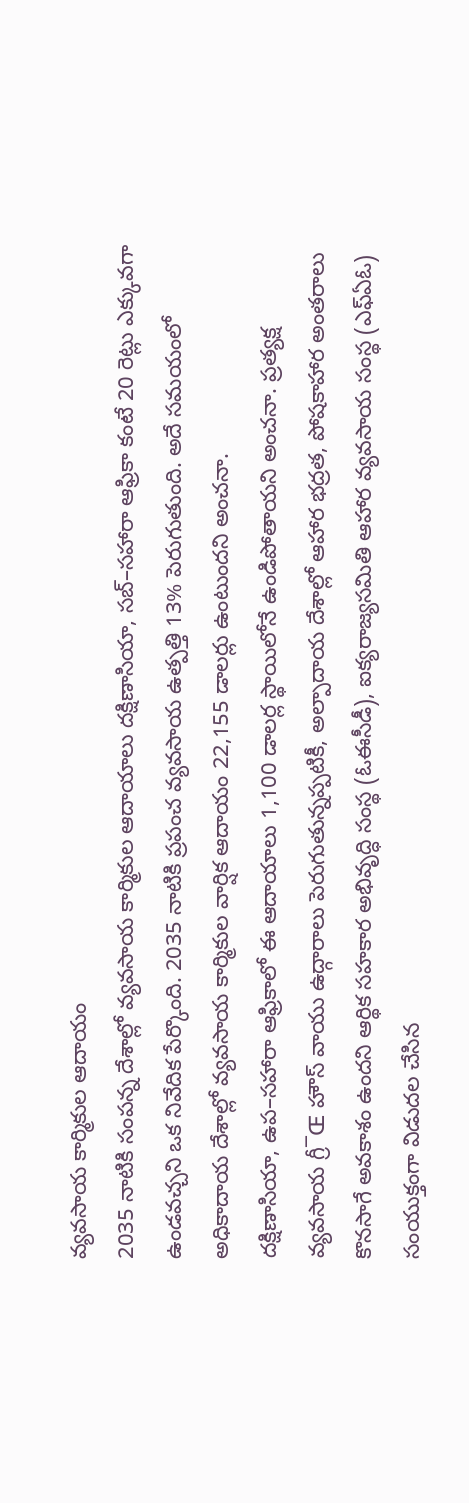వ్యవసాయ కార్మికుల ఆదాయం
2035 నాటికి సంపన్న దేశాల్లో వ్యవసాయ కార్మికుల ఆదాయాలు దక్షిణాసియా, సబ్–సహారా ఆఫ్రికా కంటే 20 రెట్లు ఎక్కువగా ఉండవచ్చని ఒక నివేదిక పేర్కొంది. 2035 నాటికి ప్రపంచ వ్యవసాయ ఉత్పత్తి 13% పెరుగుతుంది. అదే సమయంలో అధికాదాయ దేశాల్లో వ్యవసాయ కార్మికుల వార్షిక ఆదాయం 22,155 డాలర్లు ఉంటుందని అంచనా.
దక్షిణాసియా, ఉప–సహారా ఆఫ్రికాలో ఈ ఆదాయాలు 1,100 డాలర్ల స్థాయిలోనే ఉండిపోతాయని అంచనా. ప్రత్యక్ష వ్యవసాయ గ్రీ¯Œ హౌస్ వాయు ఉద్గారాలు పెరుగుతున్నప్పటికీ, అల్పాదాయ దేశాల్లో ఆహార భద్రత, పోషకాహార అంతరాలు కొనసాగే అవకాశం ఉందని ఆర్థిక సహకార అభివృద్ధి సంస్థ (ఓఈసీడీ), ఐక్యరాజ్యసమితి ఆహార వ్యవసాయ సంస్థ (ఎఫ్ఏఓ) సంయుక్తంగా విడుదల చేసిన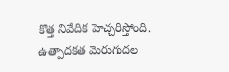కొత్త నివేదిక హెచ్చరిస్తోంది.
ఉత్పాదకత మెరుగుదల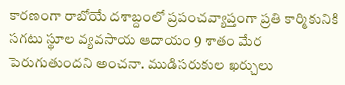కారణంగా రాబోయే దశాబ్దంలో ప్రపంచవ్యాప్తంగా ప్రతి కార్మికునికి సగటు స్థూల వ్యవసాయ ఆదాయం 9 శాతం మేర పెరుగుతుందని అంచనా. ముడిసరుకుల ఖర్చులు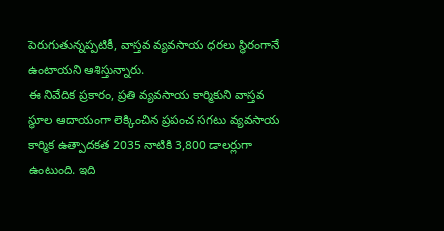పెరుగుతున్నప్పటికీ, వాస్తవ వ్యవసాయ ధరలు స్థిరంగానే ఉంటాయని ఆశిస్తున్నారు.
ఈ నివేదిక ప్రకారం, ప్రతి వ్యవసాయ కార్మికుని వాస్తవ స్థూల ఆదాయంగా లెక్కించిన ప్రపంచ సగటు వ్యవసాయ కార్మిక ఉత్పాదకత 2035 నాటికి 3,800 డాలర్లుగా ఉంటుంది. ఇది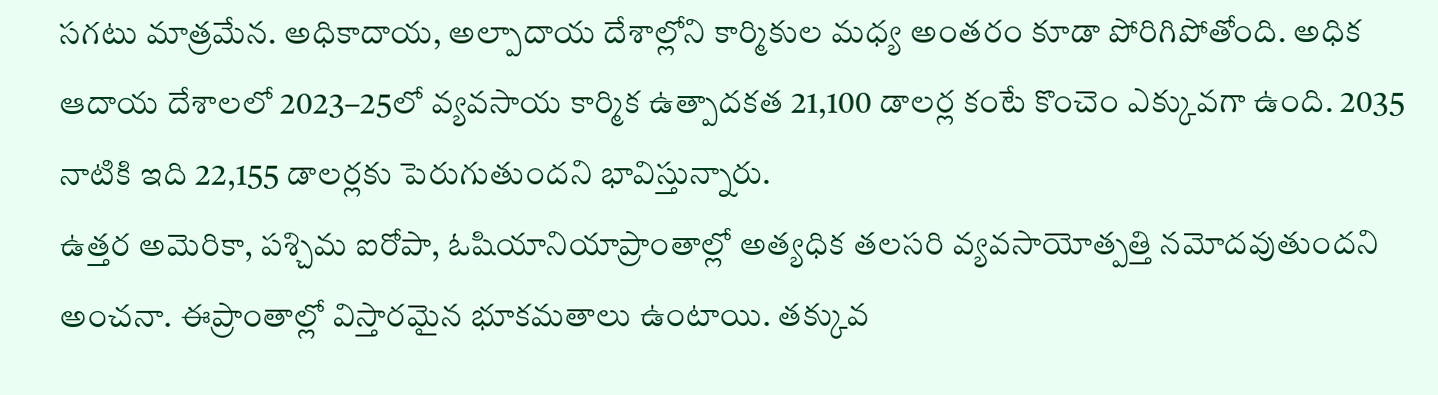సగటు మాత్రమేన. అధికాదాయ, అల్పాదాయ దేశాల్లోని కార్మికుల మధ్య అంతరం కూడా పోరిగిపోతోంది. అధిక ఆదాయ దేశాలలో 2023–25లో వ్యవసాయ కార్మిక ఉత్పాదకత 21,100 డాలర్ల కంటే కొంచెం ఎక్కువగా ఉంది. 2035 నాటికి ఇది 22,155 డాలర్లకు పెరుగుతుందని భావిస్తున్నారు.
ఉత్తర అమెరికా, పశ్చిమ ఐరోపా, ఓషియానియాప్రాంతాల్లో అత్యధిక తలసరి వ్యవసాయోత్పత్తి నమోదవుతుందని అంచనా. ఈప్రాంతాల్లో విస్తారమైన భూకమతాలు ఉంటాయి. తక్కువ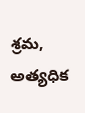శ్రమ, అత్యధిక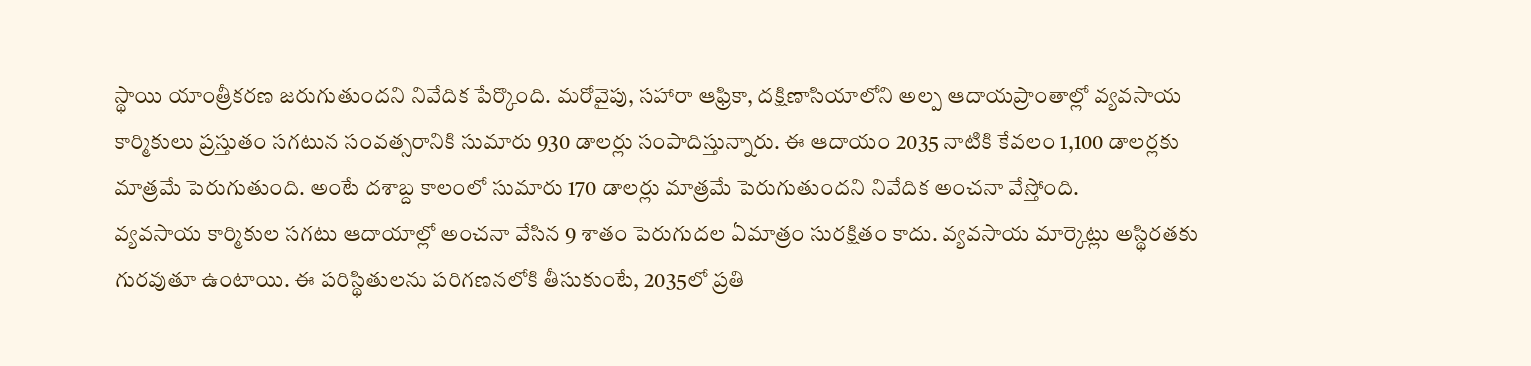స్థాయి యాంత్రీకరణ జరుగుతుందని నివేదిక పేర్కొంది. మరోవైపు, సహారా ఆఫ్రికా, దక్షిణాసియాలోని అల్ప ఆదాయప్రాంతాల్లో వ్యవసాయ కార్మికులు ప్రస్తుతం సగటున సంవత్సరానికి సుమారు 930 డాలర్లు సంపాదిస్తున్నారు. ఈ ఆదాయం 2035 నాటికి కేవలం 1,100 డాలర్లకు మాత్రమే పెరుగుతుంది. అంటే దశాబ్ద కాలంలో సుమారు 170 డాలర్లు మాత్రమే పెరుగుతుందని నివేదిక అంచనా వేస్తోంది.
వ్యవసాయ కార్మికుల సగటు ఆదాయాల్లో అంచనా వేసిన 9 శాతం పెరుగుదల ఏమాత్రం సురక్షితం కాదు. వ్యవసాయ మార్కెట్లు అస్థిరతకు గురవుతూ ఉంటాయి. ఈ పరిస్థితులను పరిగణనలోకి తీసుకుంటే, 2035లో ప్రతి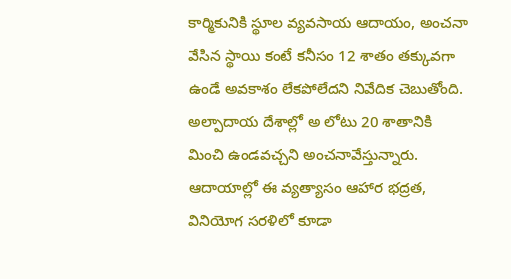కార్మికునికి స్థూల వ్యవసాయ ఆదాయం, అంచనా వేసిన స్థాయి కంటే కనీసం 12 శాతం తక్కువగా ఉండే అవకాశం లేకపోలేదని నివేదిక చెబుతోంది. అల్పాదాయ దేశాల్లో అ లోటు 20 శాతానికి మించి ఉండవచ్చని అంచనావేస్తున్నారు.
ఆదాయాల్లో ఈ వ్యత్యాసం ఆహార భద్రత, వినియోగ సరళిలో కూడా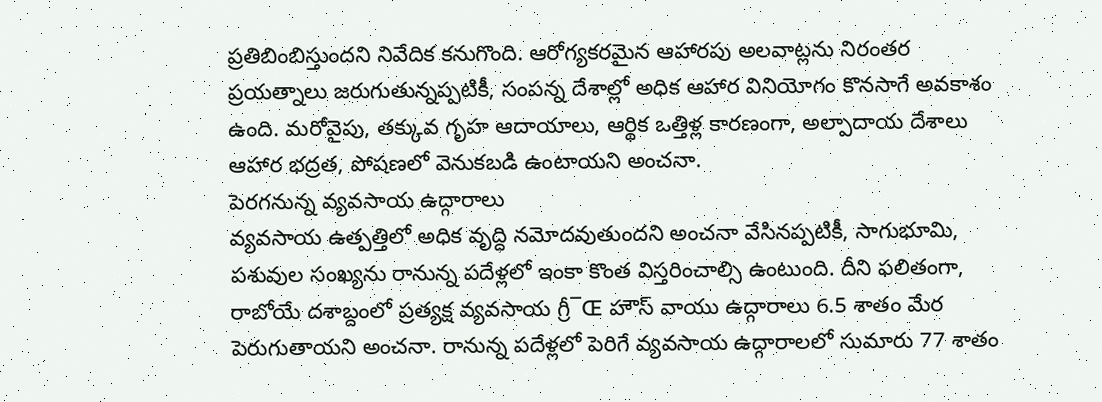ప్రతిబింబిస్తుందని నివేదిక కనుగొంది. ఆరోగ్యకరమైన ఆహారపు అలవాట్లను నిరంతర ప్రయత్నాలు జరుగుతున్నప్పటికీ, సంపన్న దేశాల్లో అధిక ఆహార వినియోగం కొనసాగే అవకాశం ఉంది. మరోవైపు, తక్కువ గృహ ఆదాయాలు, ఆర్థిక ఒత్తిళ్ల కారణంగా, అల్పాదాయ దేశాలు ఆహార భద్రత, పోషణలో వెనుకబడి ఉంటాయని అంచనా.
పెరగనున్న వ్యవసాయ ఉద్గారాలు
వ్యవసాయ ఉత్పత్తిలో అధిక వృద్ధి నమోదవుతుందని అంచనా వేసినప్పటికీ, సాగుభూమి, పశువుల సంఖ్యను రానున్న పదేళ్లలో ఇంకా కొంత విస్తరించాల్సి ఉంటుంది. దీని ఫలితంగా, రాబోయే దశాబ్దంలో ప్రత్యక్ష వ్యవసాయ గ్రీ¯Œ హౌస్ వాయు ఉద్గారాలు 6.5 శాతం మేర పెరుగుతాయని అంచనా. రానున్న పదేళ్లలో పెరిగే వ్యవసాయ ఉద్గారాలలో సుమారు 77 శాతం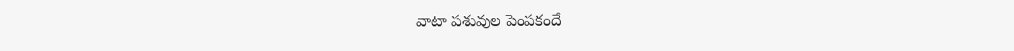వాటా పశువుల పెంపకందే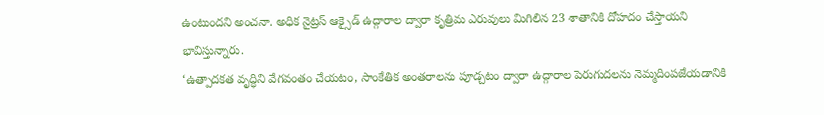ఉంటుందని అంచనా. అధిక నైట్రస్ ఆక్సైడ్ ఉద్గారాల ద్వారా కృత్రిమ ఎరువులు మిగిలిన 23 శాతానికి దోహదం చేస్తాయని భావిస్తున్నారు.
‘ఉత్పాదకత వృద్ధిని వేగవంతం చేయటం, సాంకేతిక అంతరాలను పూడ్చటం ద్వారా ఉద్గారాల పెరుగుదలను నెమ్మదింపజేయడానికి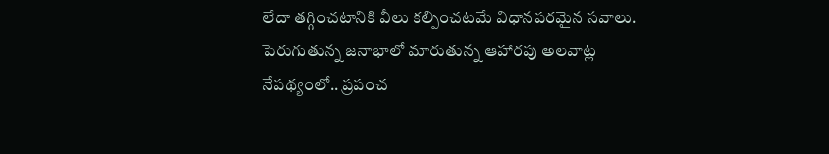లేదా తగ్గించటానికి వీలు కల్పించటమే విధానపరమైన సవాలు. పెరుగుతున్న జనాభాలో మారుతున్న ఆహారపు అలవాట్ల నేపథ్యంలో.. ప్రపంచ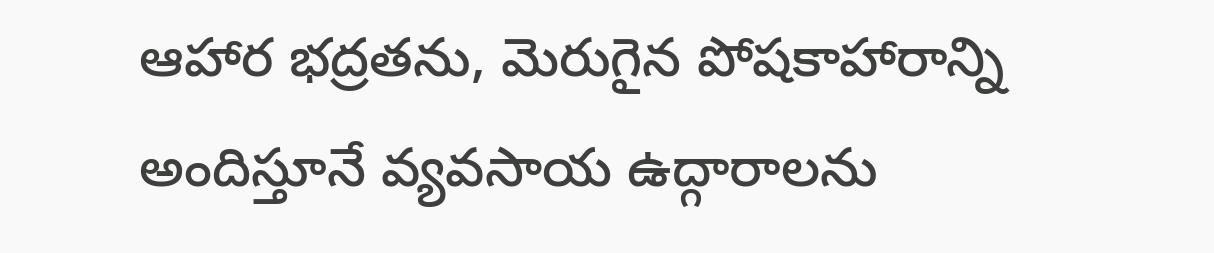ఆహార భద్రతను, మెరుగైన పోషకాహారాన్ని అందిస్తూనే వ్యవసాయ ఉద్గారాలను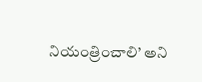నియంత్రించాలి’ అని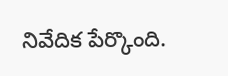నివేదిక పేర్కొంది.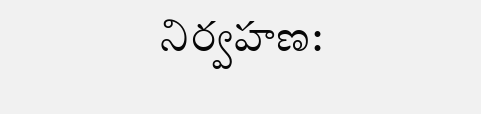నిర్వహణ: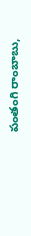పంతంగి రాంబాబు,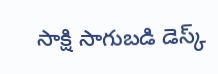సాక్షి సాగుబడి డెస్క్